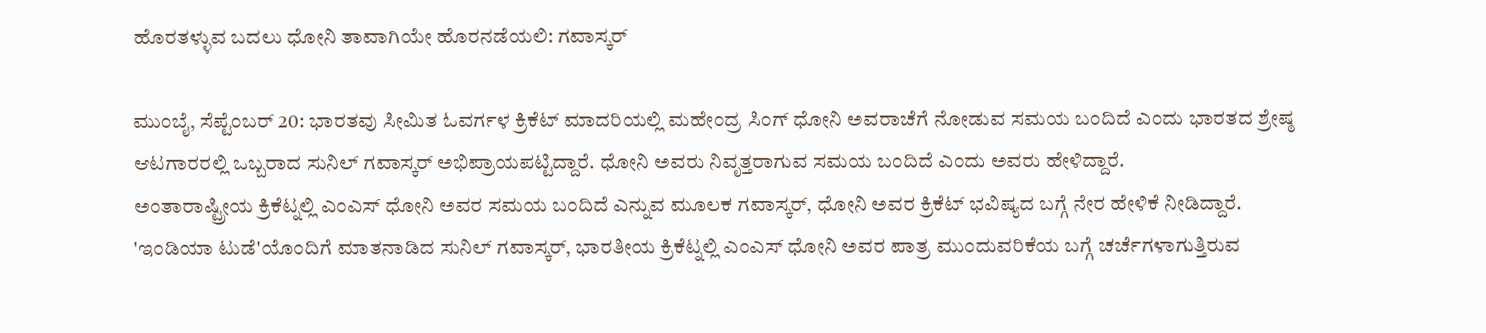ಹೊರತಳ್ಳುವ ಬದಲು ಧೋನಿ ತಾವಾಗಿಯೇ ಹೊರನಡೆಯಲಿ: ಗವಾಸ್ಕರ್

ಮುಂಬೈ, ಸೆಪ್ಟೆಂಬರ್ 20: ಭಾರತವು ಸೀಮಿತ ಓವರ್ಗಳ ಕ್ರಿಕೆಟ್ ಮಾದರಿಯಲ್ಲಿ ಮಹೇಂದ್ರ ಸಿಂಗ್ ಧೋನಿ ಅವರಾಚೆಗೆ ನೋಡುವ ಸಮಯ ಬಂದಿದೆ ಎಂದು ಭಾರತದ ಶ್ರೇಷ್ಠ ಆಟಗಾರರಲ್ಲಿ ಒಬ್ಬರಾದ ಸುನಿಲ್ ಗವಾಸ್ಕರ್ ಅಭಿಪ್ರಾಯಪಟ್ಟಿದ್ದಾರೆ. ಧೋನಿ ಅವರು ನಿವೃತ್ತರಾಗುವ ಸಮಯ ಬಂದಿದೆ ಎಂದು ಅವರು ಹೇಳಿದ್ದಾರೆ.
ಅಂತಾರಾಷ್ಟ್ರೀಯ ಕ್ರಿಕೆಟ್ನಲ್ಲಿ ಎಂಎಸ್ ಧೋನಿ ಅವರ ಸಮಯ ಬಂದಿದೆ ಎನ್ನುವ ಮೂಲಕ ಗವಾಸ್ಕರ್, ಧೋನಿ ಅವರ ಕ್ರಿಕೆಟ್ ಭವಿಷ್ಯದ ಬಗ್ಗೆ ನೇರ ಹೇಳಿಕೆ ನೀಡಿದ್ದಾರೆ.
'ಇಂಡಿಯಾ ಟುಡೆ'ಯೊಂದಿಗೆ ಮಾತನಾಡಿದ ಸುನಿಲ್ ಗವಾಸ್ಕರ್, ಭಾರತೀಯ ಕ್ರಿಕೆಟ್ನಲ್ಲಿ ಎಂಎಸ್ ಧೋನಿ ಅವರ ಪಾತ್ರ ಮುಂದುವರಿಕೆಯ ಬಗ್ಗೆ ಚರ್ಚೆಗಳಾಗುತ್ತಿರುವ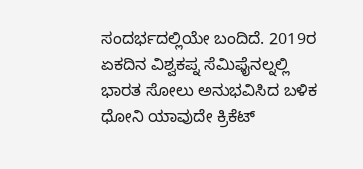ಸಂದರ್ಭದಲ್ಲಿಯೇ ಬಂದಿದೆ. 2019ರ ಏಕದಿನ ವಿಶ್ವಕಪ್ನ ಸೆಮಿಫೈನಲ್ನಲ್ಲಿ ಭಾರತ ಸೋಲು ಅನುಭವಿಸಿದ ಬಳಿಕ ಧೋನಿ ಯಾವುದೇ ಕ್ರಿಕೆಟ್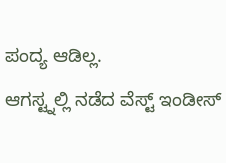ಪಂದ್ಯ ಆಡಿಲ್ಲ.
ಆಗಸ್ಟ್ನಲ್ಲಿ ನಡೆದ ವೆಸ್ಟ್ ಇಂಡೀಸ್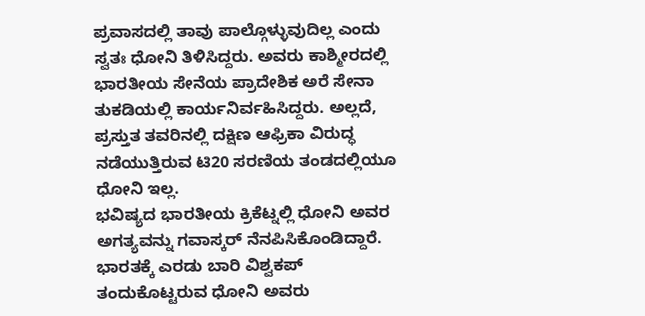ಪ್ರವಾಸದಲ್ಲಿ ತಾವು ಪಾಲ್ಗೊಳ್ಳುವುದಿಲ್ಲ ಎಂದು ಸ್ವತಃ ಧೋನಿ ತಿಳಿಸಿದ್ದರು. ಅವರು ಕಾಶ್ಮೀರದಲ್ಲಿ ಭಾರತೀಯ ಸೇನೆಯ ಪ್ರಾದೇಶಿಕ ಅರೆ ಸೇನಾ ತುಕಡಿಯಲ್ಲಿ ಕಾರ್ಯನಿರ್ವಹಿಸಿದ್ದರು. ಅಲ್ಲದೆ, ಪ್ರಸ್ತುತ ತವರಿನಲ್ಲಿ ದಕ್ಷಿಣ ಆಫ್ರಿಕಾ ವಿರುದ್ಧ ನಡೆಯುತ್ತಿರುವ ಟಿ20 ಸರಣಿಯ ತಂಡದಲ್ಲಿಯೂ ಧೋನಿ ಇಲ್ಲ.
ಭವಿಷ್ಯದ ಭಾರತೀಯ ಕ್ರಿಕೆಟ್ನಲ್ಲಿ ಧೋನಿ ಅವರ ಅಗತ್ಯವನ್ನು ಗವಾಸ್ಕರ್ ನೆನಪಿಸಿಕೊಂಡಿದ್ದಾರೆ. ಭಾರತಕ್ಕೆ ಎರಡು ಬಾರಿ ವಿಶ್ವಕಪ್ ತಂದುಕೊಟ್ಟರುವ ಧೋನಿ ಅವರು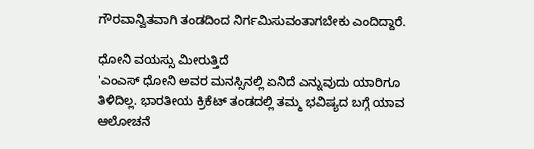ಗೌರವಾನ್ವಿತವಾಗಿ ತಂಡದಿಂದ ನಿರ್ಗಮಿಸುವಂತಾಗಬೇಕು ಎಂದಿದ್ದಾರೆ.

ಧೋನಿ ವಯಸ್ಸು ಮೀರುತ್ತಿದೆ
'ಎಂಎಸ್ ಧೋನಿ ಅವರ ಮನಸ್ಸಿನಲ್ಲಿ ಏನಿದೆ ಎನ್ನುವುದು ಯಾರಿಗೂ ತಿಳಿದಿಲ್ಲ. ಭಾರತೀಯ ಕ್ರಿಕೆಟ್ ತಂಡದಲ್ಲಿ ತಮ್ಮ ಭವಿಷ್ಯದ ಬಗ್ಗೆ ಯಾವ ಆಲೋಚನೆ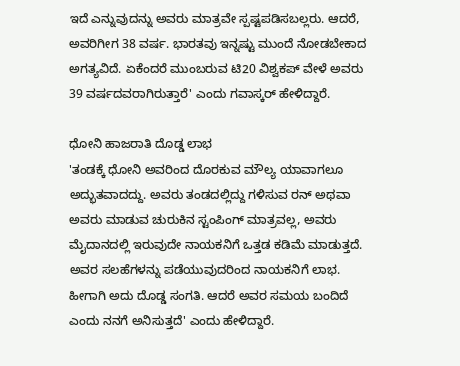ಇದೆ ಎನ್ನುವುದನ್ನು ಅವರು ಮಾತ್ರವೇ ಸ್ಪಷ್ಟಪಡಿಸಬಲ್ಲರು. ಆದರೆ, ಅವರಿಗೀಗ 38 ವರ್ಷ. ಭಾರತವು ಇನ್ನಷ್ಟು ಮುಂದೆ ನೋಡಬೇಕಾದ ಅಗತ್ಯವಿದೆ. ಏಕೆಂದರೆ ಮುಂಬರುವ ಟಿ20 ವಿಶ್ವಕಪ್ ವೇಳೆ ಅವರು 39 ವರ್ಷದವರಾಗಿರುತ್ತಾರೆ' ಎಂದು ಗವಾಸ್ಕರ್ ಹೇಳಿದ್ದಾರೆ.

ಧೋನಿ ಹಾಜರಾತಿ ದೊಡ್ಡ ಲಾಭ
'ತಂಡಕ್ಕೆ ಧೋನಿ ಅವರಿಂದ ದೊರಕುವ ಮೌಲ್ಯ ಯಾವಾಗಲೂ ಅದ್ಭುತವಾದದ್ದು. ಅವರು ತಂಡದಲ್ಲಿದ್ದು ಗಳಿಸುವ ರನ್ ಅಥವಾ ಅವರು ಮಾಡುವ ಚುರುಕಿನ ಸ್ಟಂಪಿಂಗ್ ಮಾತ್ರವಲ್ಲ, ಅವರು ಮೈದಾನದಲ್ಲಿ ಇರುವುದೇ ನಾಯಕನಿಗೆ ಒತ್ತಡ ಕಡಿಮೆ ಮಾಡುತ್ತದೆ. ಅವರ ಸಲಹೆಗಳನ್ನು ಪಡೆಯುವುದರಿಂದ ನಾಯಕನಿಗೆ ಲಾಭ. ಹೀಗಾಗಿ ಅದು ದೊಡ್ಡ ಸಂಗತಿ. ಆದರೆ ಅವರ ಸಮಯ ಬಂದಿದೆ ಎಂದು ನನಗೆ ಅನಿಸುತ್ತದೆ' ಎಂದು ಹೇಳಿದ್ದಾರೆ.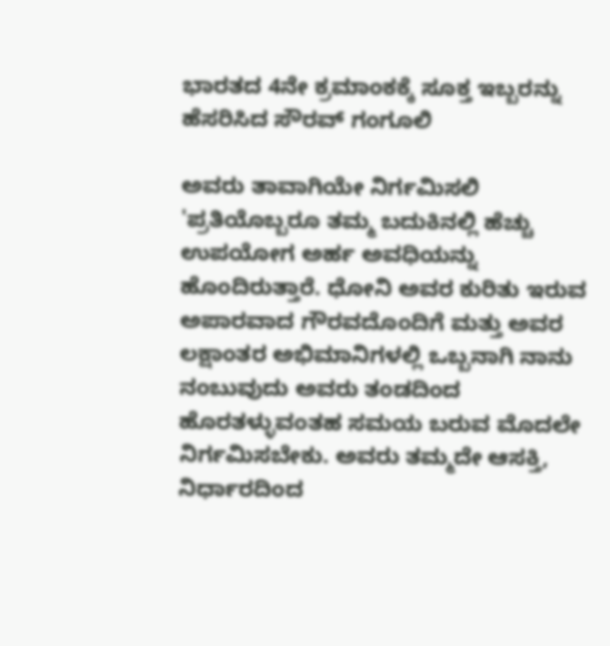ಭಾರತದ 4ನೇ ಕ್ರಮಾಂಕಕ್ಕೆ ಸೂಕ್ತ ಇಬ್ಬರನ್ನು ಹೆಸರಿಸಿದ ಸೌರವ್ ಗಂಗೂಲಿ

ಅವರು ತಾವಾಗಿಯೇ ನಿರ್ಗಮಿಸಲಿ
'ಪ್ರತಿಯೊಬ್ಬರೂ ತಮ್ಮ ಬದುಕಿನಲ್ಲಿ ಹೆಚ್ಚು ಉಪಯೋಗ ಅರ್ಹ ಅವಧಿಯನ್ನು ಹೊಂದಿರುತ್ತಾರೆ. ಧೋನಿ ಅವರ ಕುರಿತು ಇರುವ ಅಪಾರವಾದ ಗೌರವದೊಂದಿಗೆ ಮತ್ತು ಅವರ ಲಕ್ಷಾಂತರ ಅಭಿಮಾನಿಗಳಲ್ಲಿ ಒಬ್ಬನಾಗಿ ನಾನು ನಂಬುವುದು ಅವರು ತಂಡದಿಂದ ಹೊರತಳ್ಳುವಂತಹ ಸಮಯ ಬರುವ ಮೊದಲೇ ನಿರ್ಗಮಿಸಬೇಕು. ಅವರು ತಮ್ಮದೇ ಆಸಕ್ತಿ, ನಿರ್ಧಾರದಿಂದ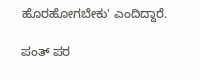ಹೊರಹೋಗಬೇಕು' ಎಂದಿದ್ದಾರೆ.

ಪಂತ್ ಪರ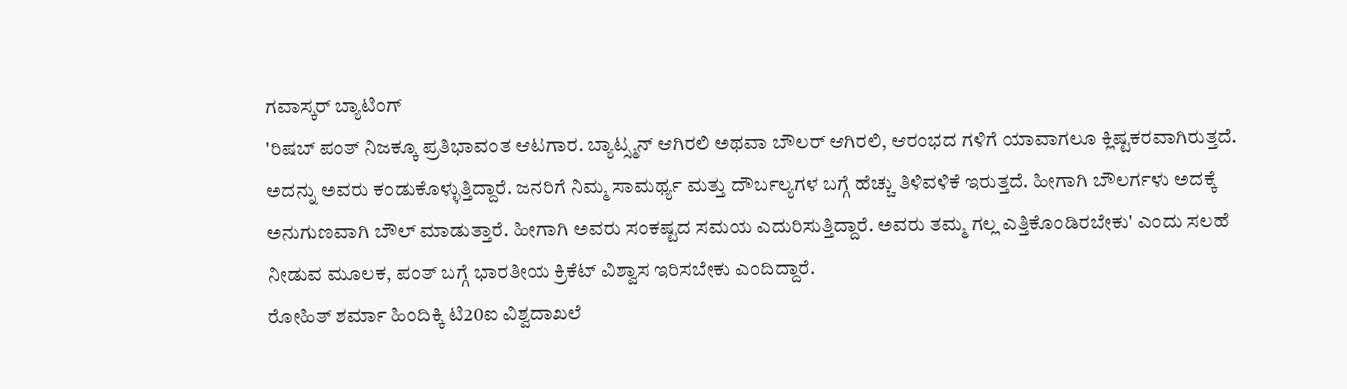ಗವಾಸ್ಕರ್ ಬ್ಯಾಟಿಂಗ್
'ರಿಷಬ್ ಪಂತ್ ನಿಜಕ್ಕೂ ಪ್ರತಿಭಾವಂತ ಆಟಗಾರ. ಬ್ಯಾಟ್ಸ್ಮನ್ ಆಗಿರಲಿ ಅಥವಾ ಬೌಲರ್ ಆಗಿರಲಿ, ಆರಂಭದ ಗಳಿಗೆ ಯಾವಾಗಲೂ ಕ್ಲಿಷ್ಟಕರವಾಗಿರುತ್ತದೆ. ಅದನ್ನು ಅವರು ಕಂಡುಕೊಳ್ಳುತ್ತಿದ್ದಾರೆ. ಜನರಿಗೆ ನಿಮ್ಮ ಸಾಮರ್ಥ್ಯ ಮತ್ತು ದೌರ್ಬಲ್ಯಗಳ ಬಗ್ಗೆ ಹೆಚ್ಚು ತಿಳಿವಳಿಕೆ ಇರುತ್ತದೆ. ಹೀಗಾಗಿ ಬೌಲರ್ಗಳು ಅದಕ್ಕೆ ಅನುಗುಣವಾಗಿ ಬೌಲ್ ಮಾಡುತ್ತಾರೆ. ಹೀಗಾಗಿ ಅವರು ಸಂಕಷ್ಟದ ಸಮಯ ಎದುರಿಸುತ್ತಿದ್ದಾರೆ. ಅವರು ತಮ್ಮ ಗಲ್ಲ ಎತ್ತಿಕೊಂಡಿರಬೇಕು' ಎಂದು ಸಲಹೆ ನೀಡುವ ಮೂಲಕ, ಪಂತ್ ಬಗ್ಗೆ ಭಾರತೀಯ ಕ್ರಿಕೆಟ್ ವಿಶ್ವಾಸ ಇರಿಸಬೇಕು ಎಂದಿದ್ದಾರೆ.
ರೋಹಿತ್ ಶರ್ಮಾ ಹಿಂದಿಕ್ಕಿ ಟಿ20ಐ ವಿಶ್ವದಾಖಲೆ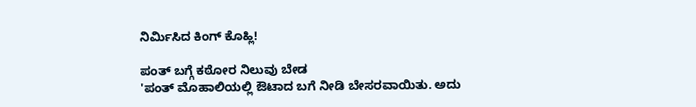ನಿರ್ಮಿಸಿದ ಕಿಂಗ್ ಕೊಹ್ಲಿ!

ಪಂತ್ ಬಗ್ಗೆ ಕಠೋರ ನಿಲುವು ಬೇಡ
'ಪಂತ್ ಮೊಹಾಲಿಯಲ್ಲಿ ಔಟಾದ ಬಗೆ ನೀಡಿ ಬೇಸರವಾಯಿತು. ಅದು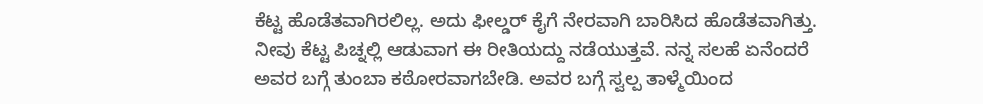ಕೆಟ್ಟ ಹೊಡೆತವಾಗಿರಲಿಲ್ಲ. ಅದು ಫೀಲ್ಡರ್ ಕೈಗೆ ನೇರವಾಗಿ ಬಾರಿಸಿದ ಹೊಡೆತವಾಗಿತ್ತು. ನೀವು ಕೆಟ್ಟ ಪಿಚ್ನಲ್ಲಿ ಆಡುವಾಗ ಈ ರೀತಿಯದ್ದು ನಡೆಯುತ್ತವೆ. ನನ್ನ ಸಲಹೆ ಏನೆಂದರೆ ಅವರ ಬಗ್ಗೆ ತುಂಬಾ ಕಠೋರವಾಗಬೇಡಿ. ಅವರ ಬಗ್ಗೆ ಸ್ವಲ್ಪ ತಾಳ್ಮೆಯಿಂದ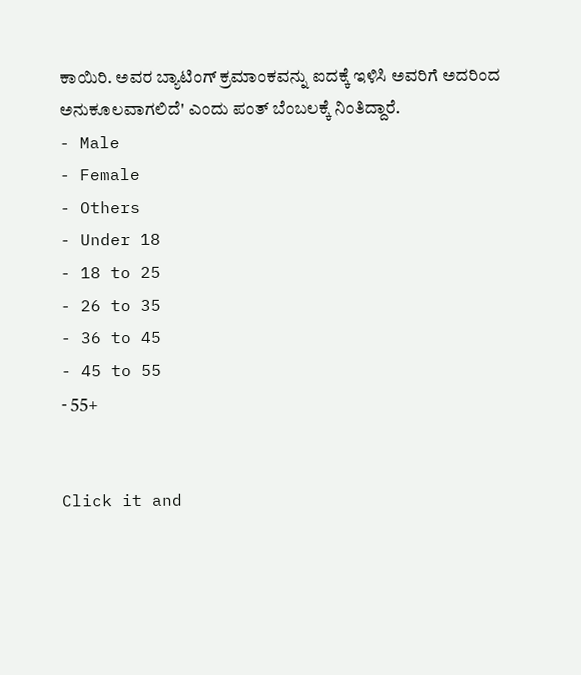ಕಾಯಿರಿ. ಅವರ ಬ್ಯಾಟಿಂಗ್ ಕ್ರಮಾಂಕವನ್ನು ಐದಕ್ಕೆ ಇಳಿಸಿ ಅವರಿಗೆ ಅದರಿಂದ ಅನುಕೂಲವಾಗಲಿದೆ' ಎಂದು ಪಂತ್ ಬೆಂಬಲಕ್ಕೆ ನಿಂತಿದ್ದಾರೆ.
- Male
- Female
- Others
- Under 18
- 18 to 25
- 26 to 35
- 36 to 45
- 45 to 55
- 55+


Click it and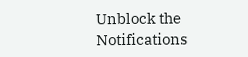Unblock the Notifications